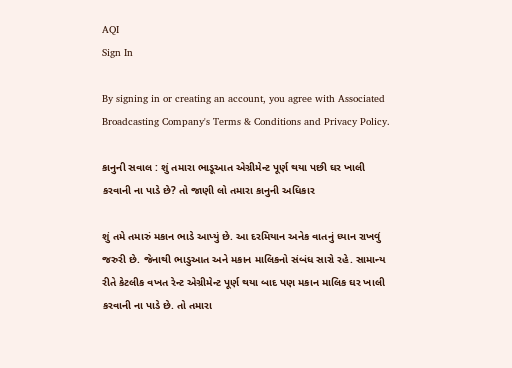AQI
Sign In

By signing in or creating an account, you agree with Associated Broadcasting Company's Terms & Conditions and Privacy Policy.

કાનુની સવાલ : શું તમારા ભાડૂઆત એગ્રીમેન્ટ પૂર્ણ થયા પછી ઘર ખાલી કરવાની ના પાડે છે? તો જાણી લો તમારા કાનુની અધિકાર

શું તમે તમારું મકાન ભાડે આપ્યું છે. આ દરમિયાન અનેક વાતનું ધ્યાન રાખવું જરુરી છે. જેનાથી ભાડુઆત અને મકાન માલિકનો સંબંધ સારો રહે. સામાન્ય રીતે કેટલીક વખત રેન્ટ એગ્રીમેન્ટ પૂર્ણ થયા બાદ પણ મકાન માલિક ઘર ખાલી કરવાની ના પાડે છે. તો તમારા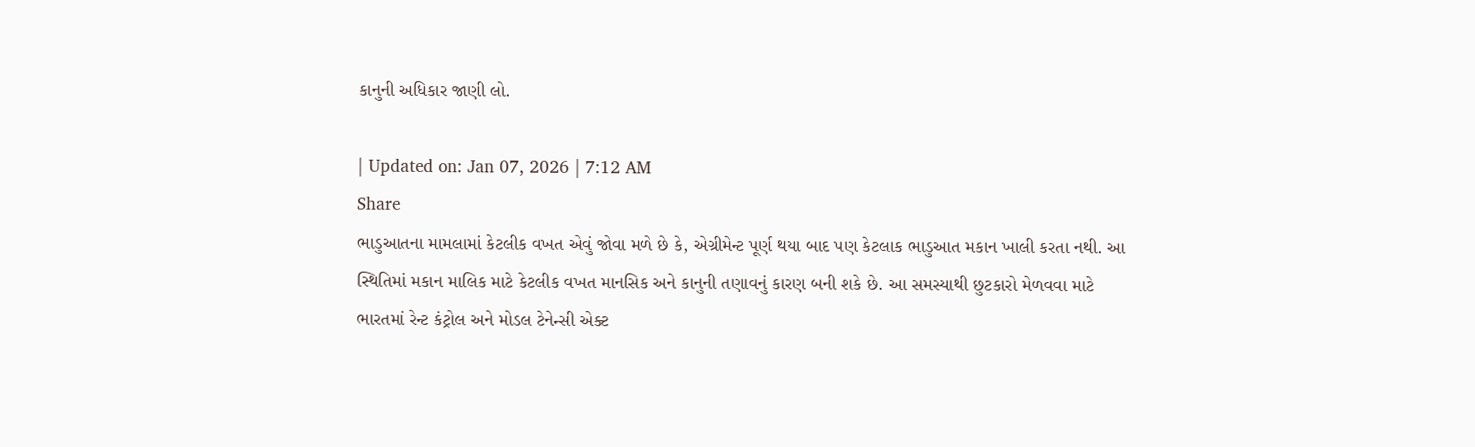કાનુની અધિકાર જાણી લો.

| Updated on: Jan 07, 2026 | 7:12 AM
Share
ભાડુઆતના મામલામાં કેટલીક વખત એવું જોવા મળે છે કે, એગ્રીમેન્ટ પૂર્ણ થયા બાદ પણ કેટલાક ભાડુઆત મકાન ખાલી કરતા નથી. આ સ્થિતિમાં મકાન માલિક માટે કેટલીક વખત માનસિક અને કાનુની તણાવનું કારણ બની શકે છે. આ સમસ્યાથી છુટકારો મેળવવા માટે ભારતમાં રેન્ટ કંટ્રોલ અને મોડલ ટેનેન્સી એક્ટ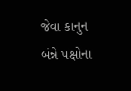જેવા કાનુન બંન્ને પક્ષોના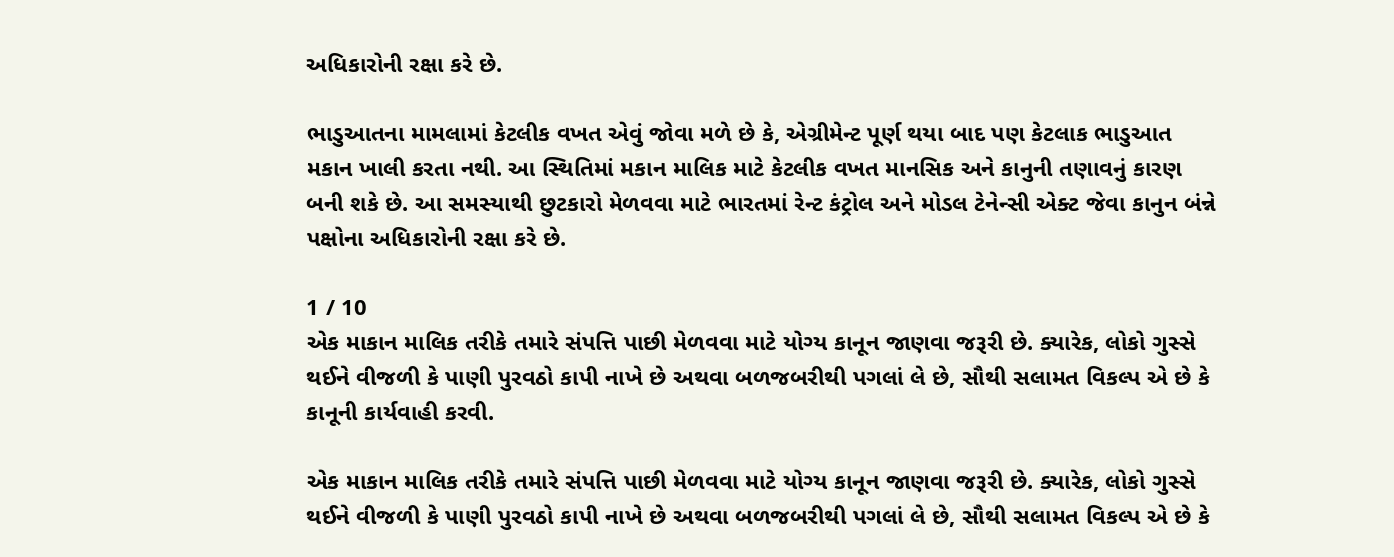અધિકારોની રક્ષા કરે છે.

ભાડુઆતના મામલામાં કેટલીક વખત એવું જોવા મળે છે કે, એગ્રીમેન્ટ પૂર્ણ થયા બાદ પણ કેટલાક ભાડુઆત મકાન ખાલી કરતા નથી. આ સ્થિતિમાં મકાન માલિક માટે કેટલીક વખત માનસિક અને કાનુની તણાવનું કારણ બની શકે છે. આ સમસ્યાથી છુટકારો મેળવવા માટે ભારતમાં રેન્ટ કંટ્રોલ અને મોડલ ટેનેન્સી એક્ટ જેવા કાનુન બંન્ને પક્ષોના અધિકારોની રક્ષા કરે છે.

1 / 10
એક માકાન માલિક તરીકે તમારે સંપત્તિ પાછી મેળવવા માટે યોગ્ય કાનૂન જાણવા જરૂરી છે. ક્યારેક, લોકો ગુસ્સે થઈને વીજળી કે પાણી પુરવઠો કાપી નાખે છે અથવા બળજબરીથી પગલાં લે છે, સૌથી સલામત વિકલ્પ એ છે કે કાનૂની કાર્યવાહી કરવી.

એક માકાન માલિક તરીકે તમારે સંપત્તિ પાછી મેળવવા માટે યોગ્ય કાનૂન જાણવા જરૂરી છે. ક્યારેક, લોકો ગુસ્સે થઈને વીજળી કે પાણી પુરવઠો કાપી નાખે છે અથવા બળજબરીથી પગલાં લે છે, સૌથી સલામત વિકલ્પ એ છે કે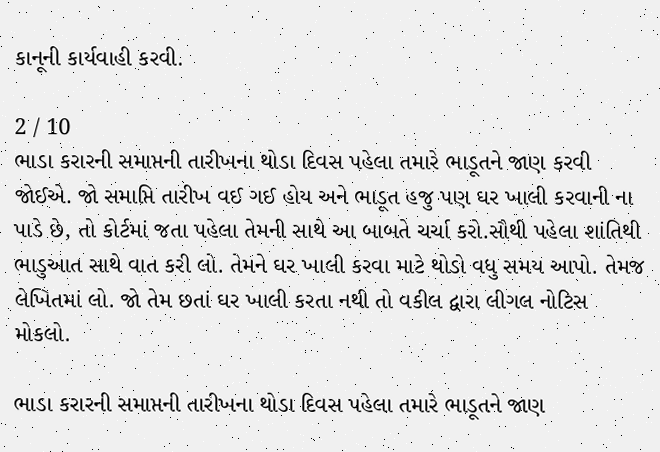કાનૂની કાર્યવાહી કરવી.

2 / 10
ભાડા કરારની સમાપ્તની તારીખના થોડા દિવસ પહેલા તમારે ભાડૂતને જાણ કરવી જોઈએ. જો સમાપ્તિ તારીખ વઈ ગઈ હોય અને ભાડૂત હજુ પણ ઘર ખાલી કરવાની ના પાડે છે, તો કોર્ટમાં જતા પહેલા તેમની સાથે આ બાબતે ચર્ચા કરો.સૌથી પહેલા શાંતિથી ભાડુઆત સાથે વાત કરી લો. તેમને ઘર ખાલી કરવા માટે થોડો વધુ સમય આપો. તેમજ લેખિતમાં લો. જો તેમ છતાં ઘર ખાલી કરતા નથી તો વકીલ દ્વારા લીગલ નોટિસ મોકલો.

ભાડા કરારની સમાપ્તની તારીખના થોડા દિવસ પહેલા તમારે ભાડૂતને જાણ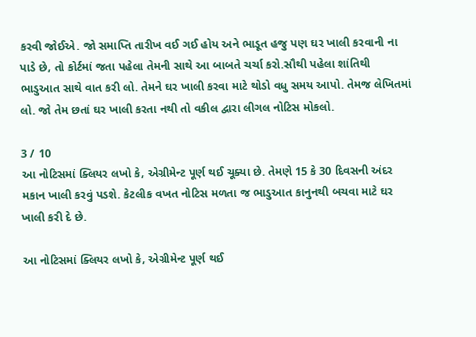કરવી જોઈએ. જો સમાપ્તિ તારીખ વઈ ગઈ હોય અને ભાડૂત હજુ પણ ઘર ખાલી કરવાની ના પાડે છે, તો કોર્ટમાં જતા પહેલા તેમની સાથે આ બાબતે ચર્ચા કરો.સૌથી પહેલા શાંતિથી ભાડુઆત સાથે વાત કરી લો. તેમને ઘર ખાલી કરવા માટે થોડો વધુ સમય આપો. તેમજ લેખિતમાં લો. જો તેમ છતાં ઘર ખાલી કરતા નથી તો વકીલ દ્વારા લીગલ નોટિસ મોકલો.

3 / 10
આ નોટિસમાં ક્લિયર લખો કે, એગ્રીમેન્ટ પૂર્ણ થઈ ચૂક્યા છે. તેમણે 15 કે 30 દિવસની અંદર મકાન ખાલી કરવું પડશે. કેટલીક વખત નોટિસ મળતા જ ભાડુઆત કાનુનથી બચવા માટે ઘર ખાલી કરી દે છે.

આ નોટિસમાં ક્લિયર લખો કે, એગ્રીમેન્ટ પૂર્ણ થઈ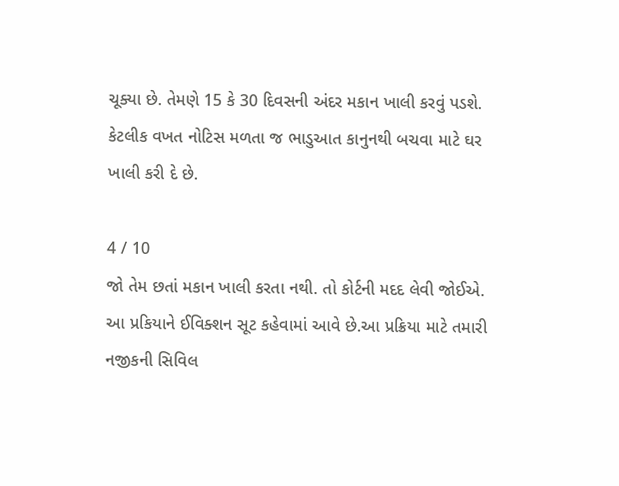ચૂક્યા છે. તેમણે 15 કે 30 દિવસની અંદર મકાન ખાલી કરવું પડશે. કેટલીક વખત નોટિસ મળતા જ ભાડુઆત કાનુનથી બચવા માટે ઘર ખાલી કરી દે છે.

4 / 10
જો તેમ છતાં મકાન ખાલી કરતા નથી. તો કોર્ટની મદદ લેવી જોઈએ. આ પ્રકિયાને ઈવિક્શન સૂટ કહેવામાં આવે છે.આ પ્રક્રિયા માટે તમારી નજીકની સિવિલ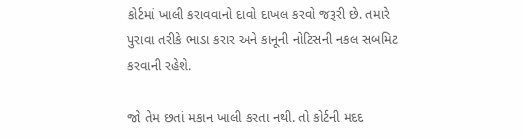કોર્ટમાં ખાલી કરાવવાનો દાવો દાખલ કરવો જરૂરી છે. તમારે પુરાવા તરીકે ભાડા કરાર અને કાનૂની નોટિસની નકલ સબમિટ કરવાની રહેશે.

જો તેમ છતાં મકાન ખાલી કરતા નથી. તો કોર્ટની મદદ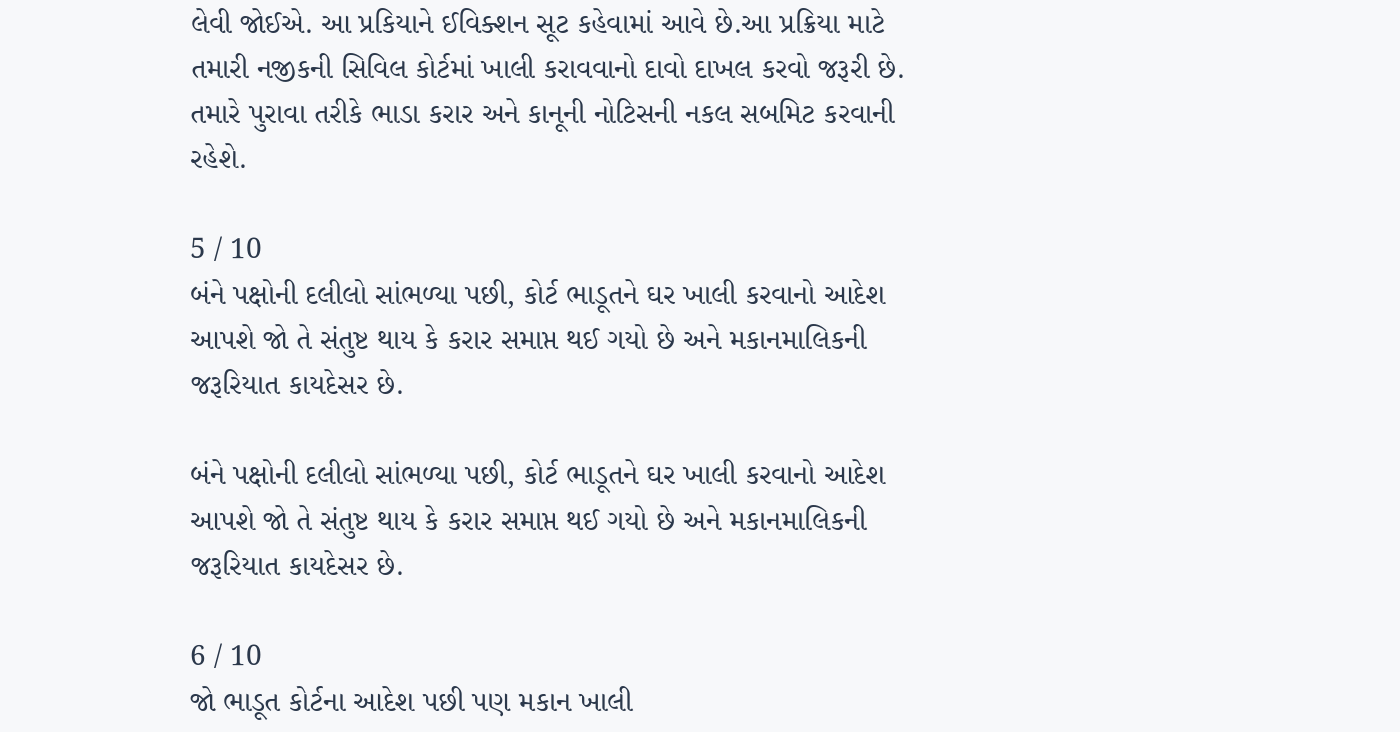લેવી જોઈએ. આ પ્રકિયાને ઈવિક્શન સૂટ કહેવામાં આવે છે.આ પ્રક્રિયા માટે તમારી નજીકની સિવિલ કોર્ટમાં ખાલી કરાવવાનો દાવો દાખલ કરવો જરૂરી છે. તમારે પુરાવા તરીકે ભાડા કરાર અને કાનૂની નોટિસની નકલ સબમિટ કરવાની રહેશે.

5 / 10
બંને પક્ષોની દલીલો સાંભળ્યા પછી, કોર્ટ ભાડૂતને ઘર ખાલી કરવાનો આદેશ આપશે જો તે સંતુષ્ટ થાય કે કરાર સમાપ્ત થઈ ગયો છે અને મકાનમાલિકની જરૂરિયાત કાયદેસર છે.

બંને પક્ષોની દલીલો સાંભળ્યા પછી, કોર્ટ ભાડૂતને ઘર ખાલી કરવાનો આદેશ આપશે જો તે સંતુષ્ટ થાય કે કરાર સમાપ્ત થઈ ગયો છે અને મકાનમાલિકની જરૂરિયાત કાયદેસર છે.

6 / 10
જો ભાડૂત કોર્ટના આદેશ પછી પણ મકાન ખાલી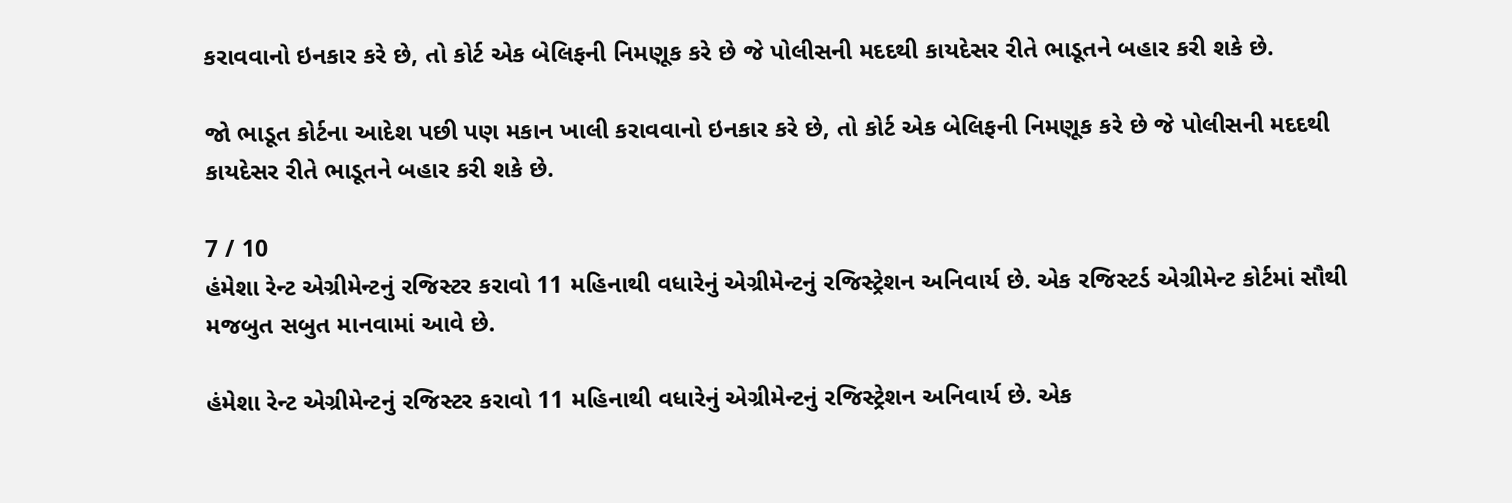કરાવવાનો ઇનકાર કરે છે, તો કોર્ટ એક બેલિફની નિમણૂક કરે છે જે પોલીસની મદદથી કાયદેસર રીતે ભાડૂતને બહાર કરી શકે છે.

જો ભાડૂત કોર્ટના આદેશ પછી પણ મકાન ખાલી કરાવવાનો ઇનકાર કરે છે, તો કોર્ટ એક બેલિફની નિમણૂક કરે છે જે પોલીસની મદદથી કાયદેસર રીતે ભાડૂતને બહાર કરી શકે છે.

7 / 10
હંમેશા રેન્ટ એગ્રીમેન્ટનું રજિસ્ટર કરાવો 11 મહિનાથી વધારેનું એગ્રીમેન્ટનું રજિસ્ટ્રેશન અનિવાર્ય છે. એક રજિસ્ટર્ડ એગ્રીમેન્ટ કોર્ટમાં સૌથી મજબુત સબુત માનવામાં આવે છે.

હંમેશા રેન્ટ એગ્રીમેન્ટનું રજિસ્ટર કરાવો 11 મહિનાથી વધારેનું એગ્રીમેન્ટનું રજિસ્ટ્રેશન અનિવાર્ય છે. એક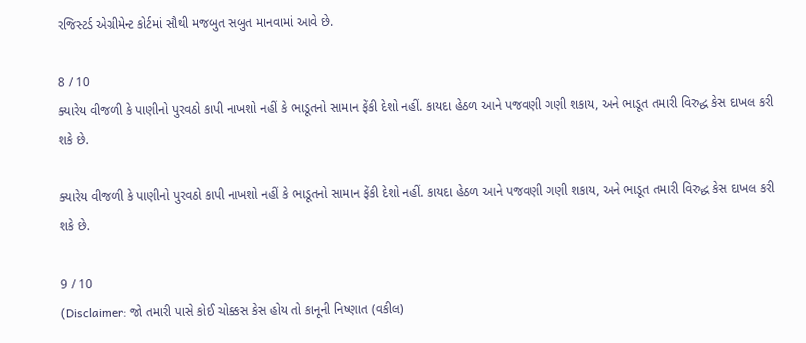રજિસ્ટર્ડ એગ્રીમેન્ટ કોર્ટમાં સૌથી મજબુત સબુત માનવામાં આવે છે.

8 / 10
ક્યારેય વીજળી કે પાણીનો પુરવઠો કાપી નાખશો નહીં કે ભાડૂતનો સામાન ફેંકી દેશો નહીં. કાયદા હેઠળ આને પજવણી ગણી શકાય, અને ભાડૂત તમારી વિરુદ્ધ કેસ દાખલ કરી શકે છે.

ક્યારેય વીજળી કે પાણીનો પુરવઠો કાપી નાખશો નહીં કે ભાડૂતનો સામાન ફેંકી દેશો નહીં. કાયદા હેઠળ આને પજવણી ગણી શકાય, અને ભાડૂત તમારી વિરુદ્ધ કેસ દાખલ કરી શકે છે.

9 / 10
(Disclaimer: જો તમારી પાસે કોઈ ચોક્કસ કેસ હોય તો કાનૂની નિષ્ણાત (વકીલ)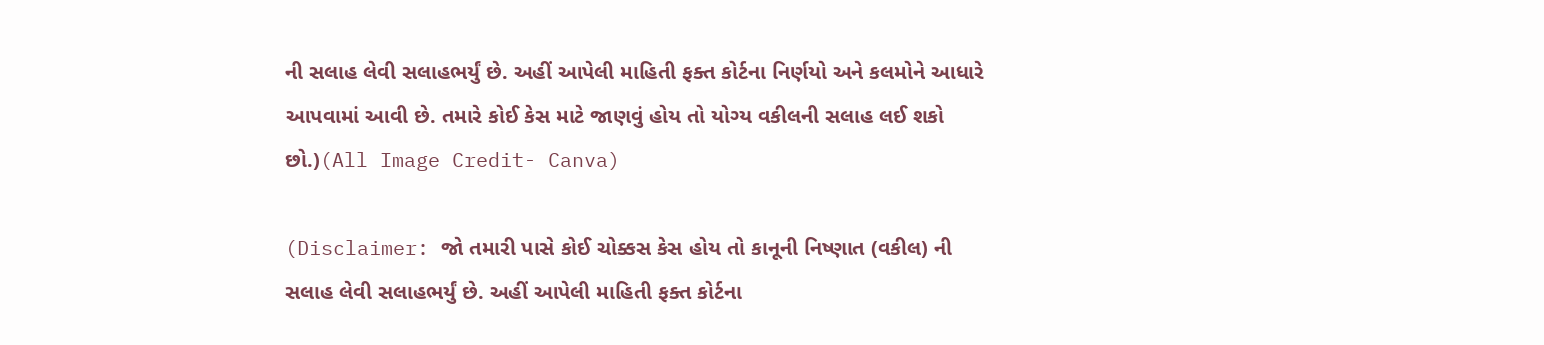ની સલાહ લેવી સલાહભર્યું છે. અહીં આપેલી માહિતી ફક્ત કોર્ટના નિર્ણયો અને કલમોને આધારે આપવામાં આવી છે. તમારે કોઈ કેસ માટે જાણવું હોય તો યોગ્ય વકીલની સલાહ લઈ શકો છો.)(All Image Credit- Canva)

(Disclaimer: જો તમારી પાસે કોઈ ચોક્કસ કેસ હોય તો કાનૂની નિષ્ણાત (વકીલ) ની સલાહ લેવી સલાહભર્યું છે. અહીં આપેલી માહિતી ફક્ત કોર્ટના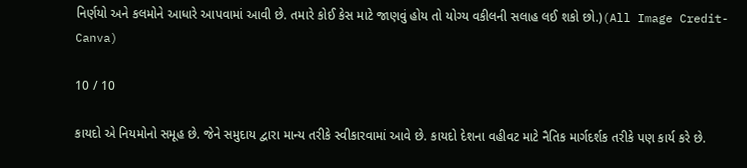નિર્ણયો અને કલમોને આધારે આપવામાં આવી છે. તમારે કોઈ કેસ માટે જાણવું હોય તો યોગ્ય વકીલની સલાહ લઈ શકો છો.)(All Image Credit- Canva)

10 / 10

કાયદો એ નિયમોનો સમૂહ છે. જેને સમુદાય દ્વારા માન્ય તરીકે સ્વીકારવામાં આવે છે. કાયદો દેશના વહીવટ માટે નૈતિક માર્ગદર્શક તરીકે પણ કાર્ય કરે છે.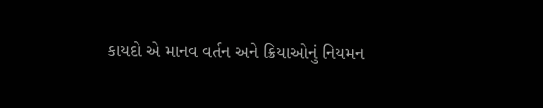કાયદો એ માનવ વર્તન અને ક્રિયાઓનું નિયમન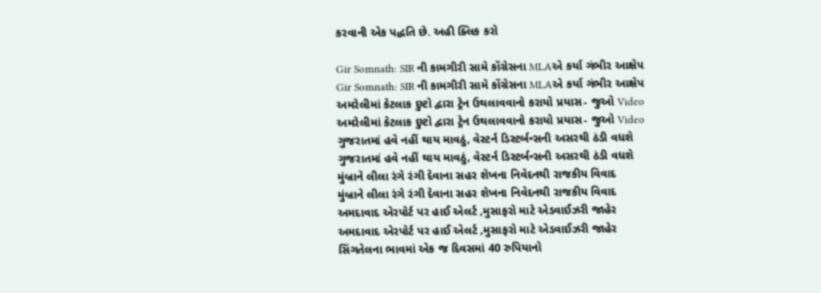કરવાની એક પદ્ધતિ છે. અહી ક્લિક કરો

Gir Somnath: SIR ની કામગીરી સામે કોંગ્રેસના MLAએ કર્યા ગંભીર આક્ષેપ
Gir Somnath: SIR ની કામગીરી સામે કોંગ્રેસના MLAએ કર્યા ગંભીર આક્ષેપ
અમરેલીમાં કેટલાક દુષ્ટો દ્વારા ટ્રેન ઉથલાવવાનો કરાયો પ્રયાસ- જુઓ Video
અમરેલીમાં કેટલાક દુષ્ટો દ્વારા ટ્રેન ઉથલાવવાનો કરાયો પ્રયાસ- જુઓ Video
ગુજરાતમાં હવે નહીં થાય માવઠું, વેસ્ટર્ન ડિસ્ટર્બન્સની અસરથી ઠંડી વધશે
ગુજરાતમાં હવે નહીં થાય માવઠું, વેસ્ટર્ન ડિસ્ટર્બન્સની અસરથી ઠંડી વધશે
મુંબ્રાને લીલા રંગે રંગી દેવાના સહર શેખના નિવેદનથી રાજકીય વિવાદ
મુંબ્રાને લીલા રંગે રંગી દેવાના સહર શેખના નિવેદનથી રાજકીય વિવાદ
અમદાવાદ એરપોર્ટ પર હાઈ એલર્ટ ,મુસાફરો માટે એડવાઈઝરી જાહેર
અમદાવાદ એરપોર્ટ પર હાઈ એલર્ટ ,મુસાફરો માટે એડવાઈઝરી જાહેર
સિંગતેલના ભાવમાં એક જ દિવસમાં 40 રુપિયાનો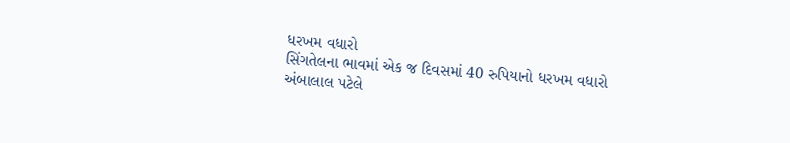ધરખમ વધારો
સિંગતેલના ભાવમાં એક જ દિવસમાં 40 રુપિયાનો ધરખમ વધારો
અંબાલાલ પટેલે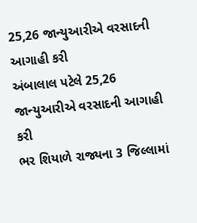25,26 જાન્યુઆરીએ વરસાદની આગાહી કરી
અંબાલાલ પટેલે 25,26 જાન્યુઆરીએ વરસાદની આગાહી કરી
ભર શિયાળે રાજ્યના 3 જિલ્લામાં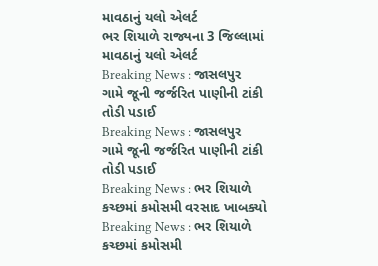માવઠાનું યલો એલર્ટ
ભર શિયાળે રાજ્યના 3 જિલ્લામાં માવઠાનું યલો એલર્ટ
Breaking News : જાસલપુર ગામે જૂની જર્જરિત પાણીની ટાંકી તોડી પડાઈ
Breaking News : જાસલપુર ગામે જૂની જર્જરિત પાણીની ટાંકી તોડી પડાઈ
Breaking News : ભર શિયાળે કચ્છમાં કમોસમી વરસાદ ખાબક્યો
Breaking News : ભર શિયાળે કચ્છમાં કમોસમી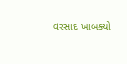વરસાદ ખાબક્યો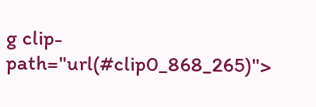g clip-path="url(#clip0_868_265)">